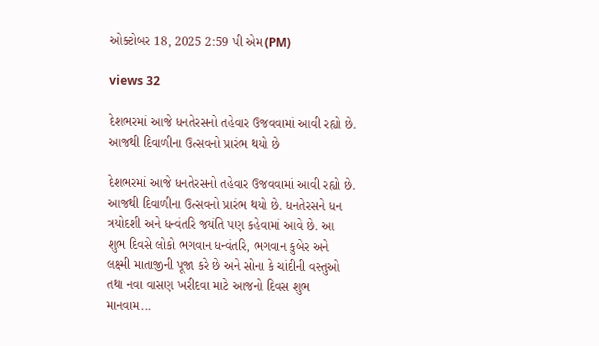ઓક્ટોબર 18, 2025 2:59 પી એમ(PM)

views 32

દેશભરમાં આજે ધનતેરસનો તહેવાર ઉજવવામાં આવી રહ્યો છે. આજથી દિવાળીના ઉત્સવનો પ્રારંભ થયો છે

દેશભરમાં આજે ધનતેરસનો તહેવાર ઉજવવામાં આવી રહ્યો છે. આજથી દિવાળીના ઉત્સવનો પ્રારંભ થયો છે. ધનતેરસને ધન ત્રયોદશી અને ધન્વંતરિ જયંતિ પણ કહેવામાં આવે છે. આ શુભ દિવસે લોકો ભગવાન ધન્વંતરિ, ભગવાન કુબેર અને લક્ષ્મી માતાજીની પૂજા કરે છે અને સોના કે ચાંદીની વસ્તુઓ તથા નવા વાસણ ખરીદવા માટે આજનો દિવસ શુભ માનવામ...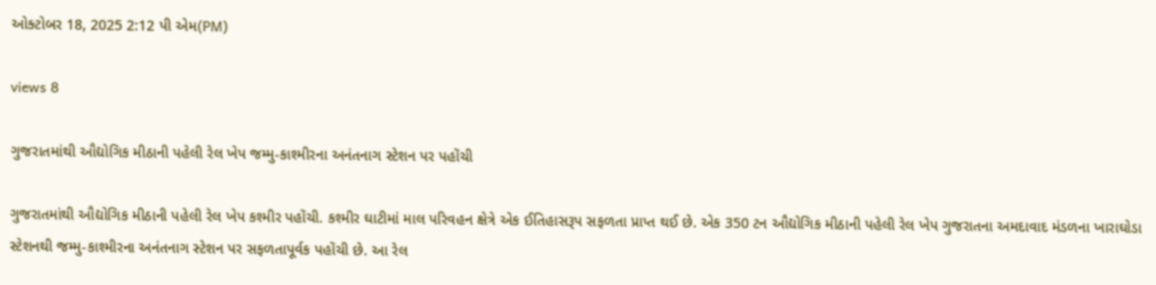ઓક્ટોબર 18, 2025 2:12 પી એમ(PM)

views 8

ગુજરાતમાંથી ઔદ્યોગિક મીઠાની પહેલી રેલ ખેપ જમ્મુ-કાશ્મીરના અનંતનાગ સ્ટેશન પર પહોંચી

ગુજરાતમાંથી ઔદ્યોગિક મીઠાની પહેલી રેલ ખેપ કશ્મીર પહોંચી. કશ્મીર ઘાટીમાં માલ પરિવહન ક્ષેત્રે એક ઈતિહાસરૂપ સફળતા પ્રાપ્ત થઈ છે. એક 350 ટન ઔદ્યોગિક મીઠાની પહેલી રેલ ખેપ ગુજરાતના અમદાવાદ મંડળના ખારાઘોડા સ્ટેશનથી જમ્મુ-કાશ્મીરના અનંતનાગ સ્ટેશન પર સફળતાપૂર્વક પહોંચી છે. આ રેલ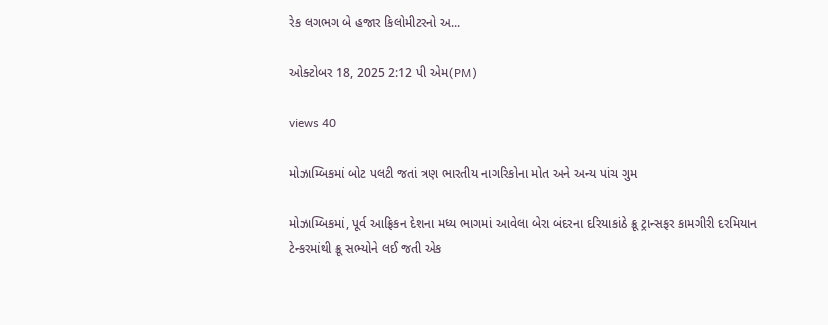રેક લગભગ બે હજાર કિલોમીટરનો અ...

ઓક્ટોબર 18, 2025 2:12 પી એમ(PM)

views 40

મોઝામ્બિકમાં બોટ પલટી જતાં ત્રણ ભારતીય નાગરિકોના મોત અને અન્ય પાંચ ગુમ

મોઝામ્બિકમાં, પૂર્વ આફ્રિકન દેશના મધ્ય ભાગમાં આવેલા બેરા બંદરના દરિયાકાંઠે ક્રૂ ટ્રાન્સફર કામગીરી દરમિયાન ટેન્કરમાંથી ક્રૂ સભ્યોને લઈ જતી એક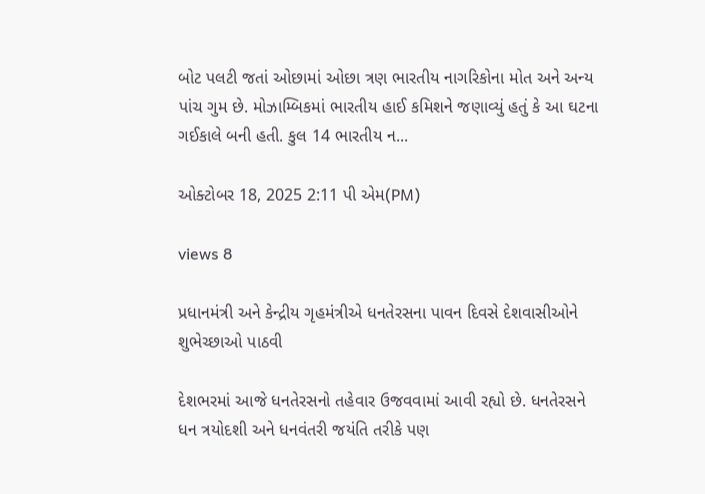બોટ પલટી જતાં ઓછામાં ઓછા ત્રણ ભારતીય નાગરિકોના મોત અને અન્ય પાંચ ગુમ છે. મોઝામ્બિકમાં ભારતીય હાઈ કમિશને જણાવ્યું હતું કે આ ઘટના ગઈકાલે બની હતી. કુલ 14 ભારતીય ન...

ઓક્ટોબર 18, 2025 2:11 પી એમ(PM)

views 8

પ્રધાનમંત્રી અને કેન્દ્રીય ગૃહમંત્રીએ ધનતેરસના પાવન દિવસે દેશવાસીઓને શુભેચ્છાઓ પાઠવી

દેશભરમાં આજે ધનતેરસનો તહેવાર ઉજવવામાં આવી રહ્યો છે. ધનતેરસને ધન ત્રયોદશી અને ધનવંતરી જયંતિ તરીકે પણ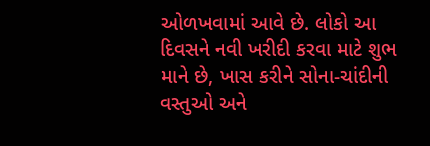ઓળખવામાં આવે છે. લોકો આ દિવસને નવી ખરીદી કરવા માટે શુભ માને છે, ખાસ કરીને સોના-ચાંદીની વસ્તુઓ અને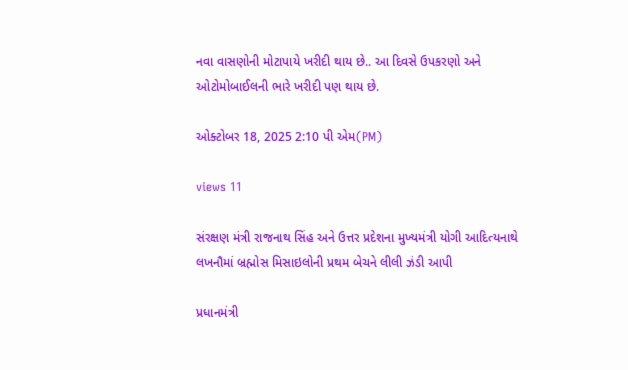નવા વાસણોની મોટાપાયે ખરીદી થાય છે.. આ દિવસે ઉપકરણો અને ઓટોમોબાઈલની ભારે ખરીદી પણ થાય છે.

ઓક્ટોબર 18, 2025 2:10 પી એમ(PM)

views 11

સંરક્ષણ મંત્રી રાજનાથ સિંહ અને ઉત્તર પ્રદેશના મુખ્યમંત્રી યોગી આદિત્યનાથે લખનૌમાં બ્રહ્મોસ મિસાઇલોની પ્રથમ બેચને લીલી ઝંડી આપી

પ્રધાનમંત્રી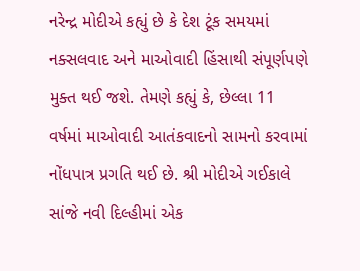નરેન્દ્ર મોદીએ કહ્યું છે કે દેશ ટૂંક સમયમાં નક્સલવાદ અને માઓવાદી હિંસાથી સંપૂર્ણપણે મુક્ત થઈ જશે. તેમણે કહ્યું કે, છેલ્લા 11 વર્ષમાં માઓવાદી આતંકવાદનો સામનો કરવામાં નોંધપાત્ર પ્રગતિ થઈ છે. શ્રી મોદીએ ગઈકાલે સાંજે નવી દિલ્હીમાં એક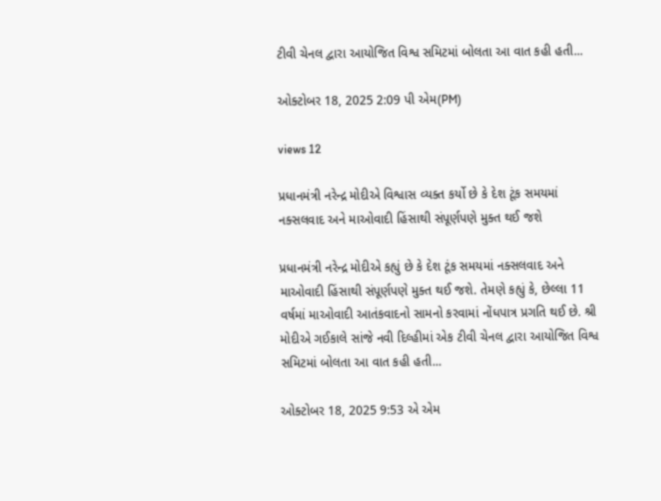ટીવી ચેનલ દ્વારા આયોજિત વિશ્વ સમિટમાં બોલતા આ વાત કહી હતી...

ઓક્ટોબર 18, 2025 2:09 પી એમ(PM)

views 12

પ્રધાનમંત્રી નરેન્દ્ર મોદીએ વિશ્વાસ વ્યક્ત કર્યો છે કે દેશ ટૂંક સમયમાં નક્સલવાદ અને માઓવાદી હિંસાથી સંપૂર્ણપણે મુક્ત થઈ જશે

પ્રધાનમંત્રી નરેન્દ્ર મોદીએ કહ્યું છે કે દેશ ટૂંક સમયમાં નક્સલવાદ અને માઓવાદી હિંસાથી સંપૂર્ણપણે મુક્ત થઈ જશે. તેમણે કહ્યું કે, છેલ્લા 11 વર્ષમાં માઓવાદી આતંકવાદનો સામનો કરવામાં નોંધપાત્ર પ્રગતિ થઈ છે. શ્રી મોદીએ ગઈકાલે સાંજે નવી દિલ્હીમાં એક ટીવી ચેનલ દ્વારા આયોજિત વિશ્વ સમિટમાં બોલતા આ વાત કહી હતી...

ઓક્ટોબર 18, 2025 9:53 એ એમ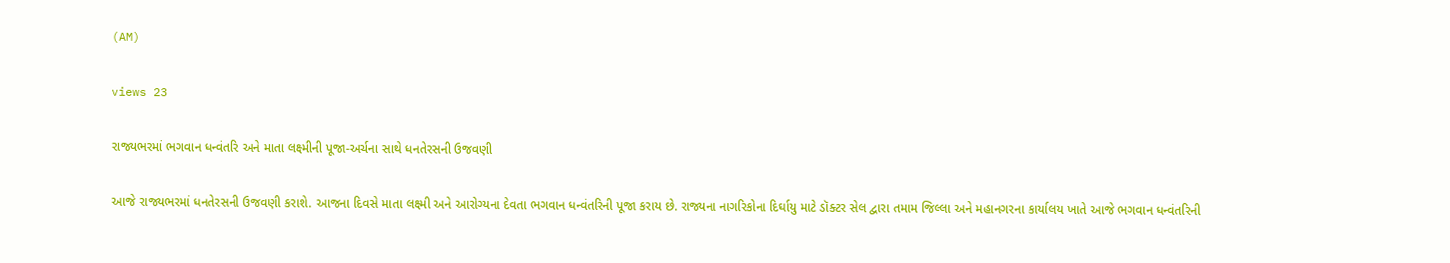(AM)

views 23

રાજ્યભરમાં ભગવાન ધન્વંતરિ અને માતા લક્ષ્મીની પૂજા-અર્ચના સાથે ધનતેરસની ઉજવણી

આજે રાજ્યભરમાં ધનતેરસની ઉજવણી કરાશે. આજના દિવસે માતા લક્ષ્મી અને આરોગ્યના દેવતા ભગવાન ધન્વંતરિની પૂજા કરાય છે. રાજ્યના નાગરિકોના દિર્ઘાયુ માટે ડૉક્ટર સેલ દ્વારા તમામ જિલ્લા અને મહાનગરના કાર્યાલય ખાતે આજે ભગવાન ધન્વંતરિની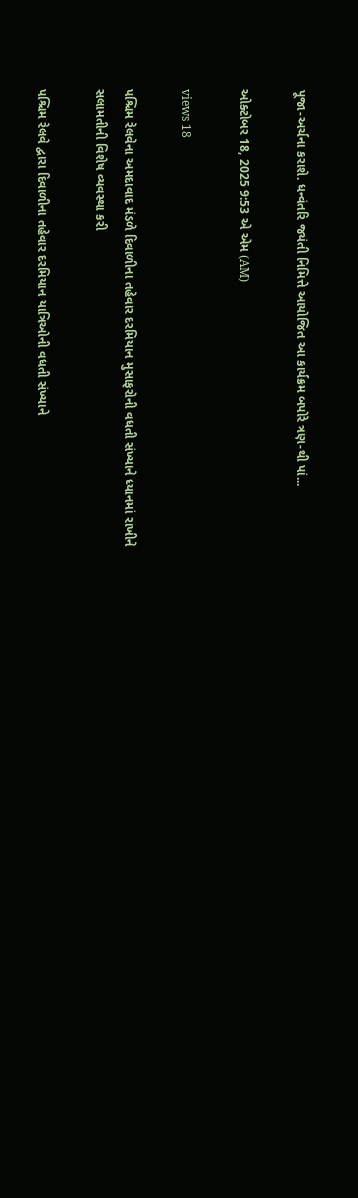પૂજા-અર્ચના કરાશે. ધન્વંતરિ જયંતી નિમિત્તે આયોજિત આ કાર્યક્રમ બપોરે ત્રણ-થી પાં...

ઓક્ટોબર 18, 2025 9:53 એ એમ (AM)

views 18

પશ્ચિમ રેલવેના અમદાવાદ મંડળે દિવાળીના તહેવાર દરમિયાન મુસાફરોની વધતી સંખ્યાને ધ્યાનમાં રાખીને સલામતીની વિશેષ વ્યવસ્થા કરી

પશ્ચિમ રેલવે દ્વારા દિવાળીના તહેવાર દરમિયાન યાત્રિઓની વધતી સંખ્યાને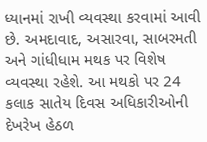ધ્યાનમાં રાખી વ્યવસ્થા કરવામાં આવી છે. અમદાવાદ, અસારવા, સાબરમતી અને ગાંધીધામ મથક પર વિશેષ વ્યવસ્થા રહેશે. આ મથકો પર 24 કલાક સાતેય દિવસ અધિકારીઓની દેખરેખ હેઠળ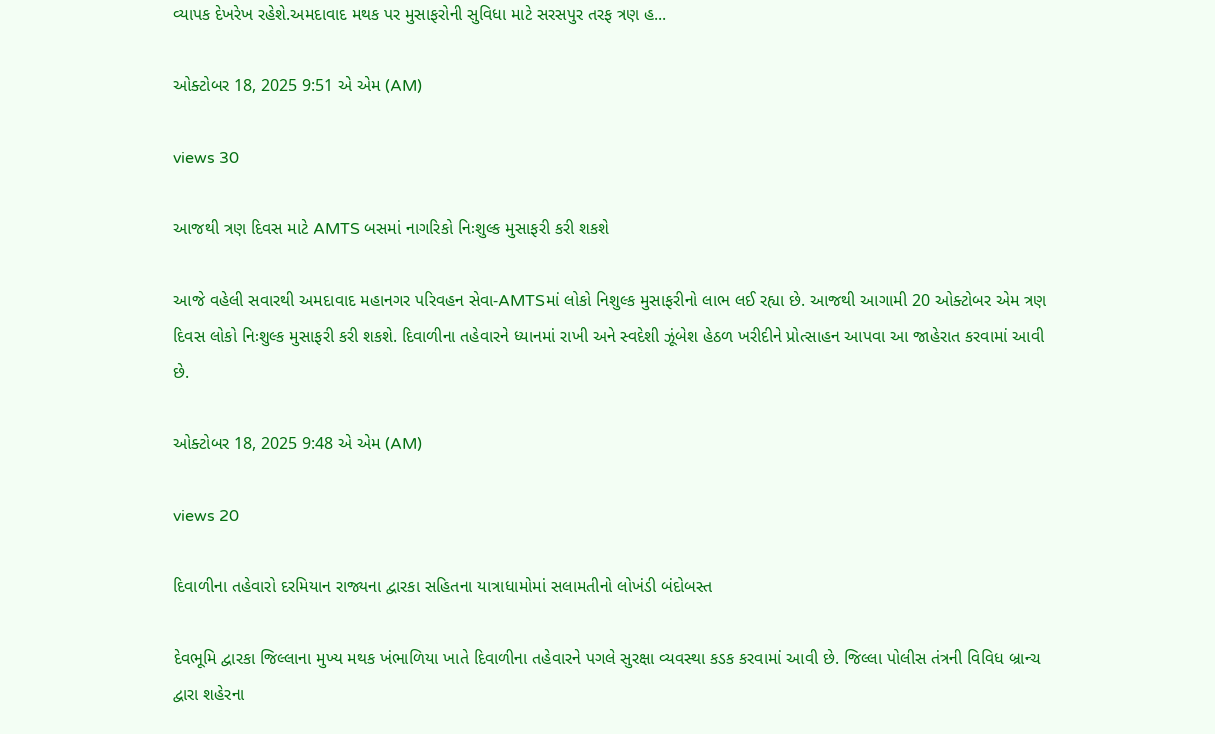વ્યાપક દેખરેખ રહેશે.અમદાવાદ મથક પર મુસાફરોની સુવિધા માટે સરસપુર તરફ ત્રણ હ...

ઓક્ટોબર 18, 2025 9:51 એ એમ (AM)

views 30

આજથી ત્રણ દિવસ માટે AMTS બસમાં નાગરિકો નિઃશુલ્ક મુસાફરી કરી શકશે

આજે વહેલી સવારથી અમદાવાદ મહાનગર પરિવહન સેવા-AMTSમાં લોકો નિશુલ્ક મુસાફરીનો લાભ લઈ રહ્યા છે. આજથી આગામી 20 ઓક્ટોબર એમ ત્રણ દિવસ લોકો નિઃશુલ્ક મુસાફરી કરી શકશે. દિવાળીના તહેવારને ધ્યાનમાં રાખી અને સ્વદેશી ઝૂંબેશ હેઠળ ખરીદીને પ્રોત્સાહન આપવા આ જાહેરાત કરવામાં આવી છે.

ઓક્ટોબર 18, 2025 9:48 એ એમ (AM)

views 20

દિવાળીના તહેવારો દરમિયાન રાજ્યના દ્વારકા સહિતના યાત્રાધામોમાં સલામતીનો લોખંડી બંદોબસ્ત

દેવભૂમિ દ્વારકા જિલ્લાના મુખ્ય મથક ખંભાળિયા ખાતે દિવાળીના તહેવારને પગલે સુરક્ષા વ્યવસ્થા કડક કરવામાં આવી છે. જિલ્લા પોલીસ તંત્રની વિવિધ બ્રાન્ચ દ્વારા શહેરના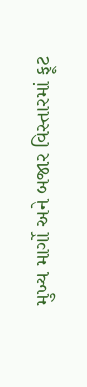મુખ્ય માર્ગો અને બજાર વિસ્તારમાં ફૂટ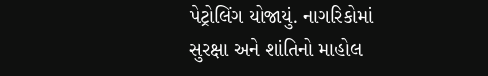પેટ્રોલિંગ યોજાયું. નાગરિકોમાં સુરક્ષા અને શાંતિનો માહોલ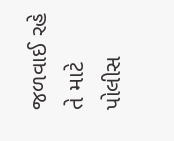જળવાઈ રહે તે માટે પોલીસ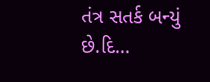તંત્ર સતર્ક બન્યું છે.દિ...